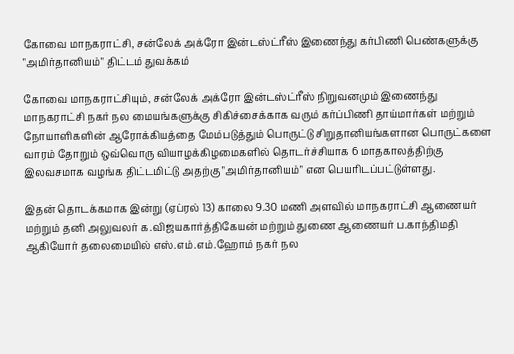கோவை மாநகராட்சி, சன்லேக் அக்ரோ இன்டஸ்ட்ரீஸ் இணைந்து கர்பிணி பெண்களுக்கு "அமிர்தானியம்" திட்டம் துவக்கம்

கோவை மாநகராட்சியும், சன்லேக் அக்ரோ இன்டஸ்ட்ரீஸ் நிறுவனமும் இணைந்து மாநகராட்சி நகர் நல மையங்களுக்கு சிகிச்சைக்காக வரும் கர்ப்பிணி தாய்மார்கள் மற்றும் நோயாளிகளின் ஆரோக்கியத்தை மேம்படுத்தும் பொருட்டு சிறுதானியங்களான பொருட்களை வாரம் தோறும் ஒவ்வொரு வியாழக்கிழமைகளில் தொடர்ச்சியாக 6 மாதகாலத்திற்கு இலவசமாக வழங்க திட்டமிட்டு அதற்கு "அமிர்தானியம்" என பெயரிடப்பட்டுள்ளது.

இதன் தொடக்கமாக இன்று (ஏப்ரல் 13) காலை 9.30 மணி அளவில் மாநகராட்சி ஆணையர் மற்றும் தனி அலுவலர் க.விஜயகார்த்திகேயன் மற்றும் துணை ஆணையர் ப.காந்திமதி ஆகியோர் தலைமையில் எஸ்.எம்.எம்.ஹோம் நகர் நல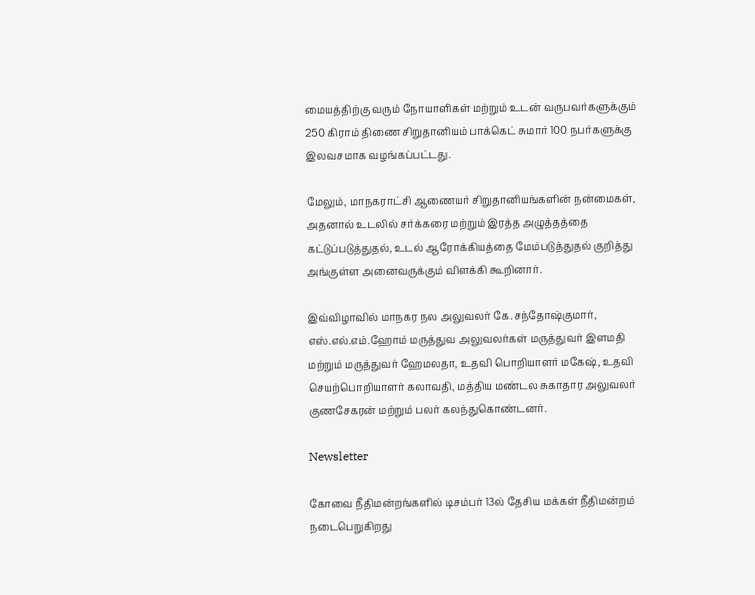மையத்திற்கு வரும் நோயாளிகள் மற்றும் உடன் வருபவர்களுக்கும் 250 கிராம் திணை சிறுதானியம் பாக்கெட் சுமார் 100 நபர்களுக்கு இலவசமாக வழங்கப்பட்டது.

மேலும், மாநகராட்சி ஆணையர் சிறுதானியங்களின் நன்மைகள், அதனால் உடலில் சர்க்கரை மற்றும் இரத்த அழுத்தத்தை கட்டுப்படுத்துதல், உடல் ஆரோக்கியத்தை மேம்படுத்துதல் குறித்து அங்குள்ள அனைவருக்கும் விளக்கி கூறினார்.

இவ்விழாவில் மாநகர நல அலுவலர் கே.சந்தோஷ்குமார், எஸ்.எல்.எம்.ஹோம் மருத்துவ அலுவலர்கள் மருத்துவர் இளமதி மற்றும் மருத்துவர் ஹேமலதா, உதவி பொறியாளர் மகேஷ், உதவி செயற்பொறியாளர் கலாவதி, மத்திய மண்டல சுகாதார அலுவலர் குணசேகரன் மற்றும் பலர் கலந்துகொண்டனர்.

Newsletter

கோவை நீதிமன்றங்களில் டிசம்பர் 13ல் தேசிய மக்கள் நீதிமன்றம் நடைபெறுகிறது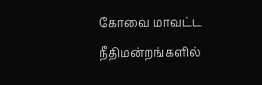கோவை மாவட்ட நீதிமன்றங்களில்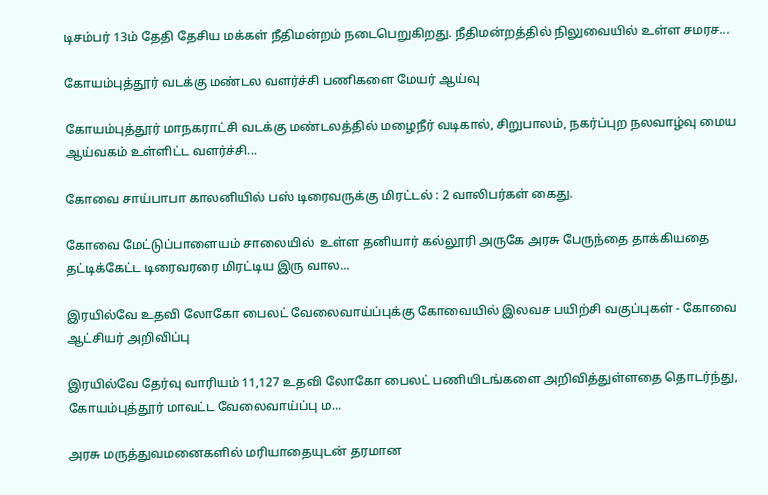டிசம்பர் 13ம் தேதி தேசிய மக்கள் நீதிமன்றம் நடைபெறுகிறது. நீதிமன்றத்தில் நிலுவையில் உள்ள சமரச...

கோயம்புத்தூர் வடக்கு மண்டல வளர்ச்சி பணிகளை மேயர் ஆய்வு

கோயம்புத்தூர் மாநகராட்சி வடக்கு மண்டலத்தில் மழைநீர் வடிகால், சிறுபாலம், நகர்ப்புற நலவாழ்வு மைய ஆய்வகம் உள்ளிட்ட வளர்ச்சி...

கோவை சாய்பாபா காலனியில் பஸ் டிரைவருக்கு மிரட்டல் : 2 வாலிபர்கள் கைது.

கோவை மேட்டுப்பாளையம் சாலையில்  உள்ள தனியார் கல்லூரி அருகே அரசு பேருந்தை தாக்கியதை தட்டிக்கேட்ட டிரைவரரை மிரட்டிய இரு வால...

இரயில்வே உதவி லோகோ பைலட் வேலைவாய்ப்புக்கு கோவையில் இலவச பயிற்சி வகுப்புகள் - கோவை ஆட்சியர் அறிவிப்பு

இரயில்வே தேர்வு வாரியம் 11,127 உதவி லோகோ பைலட் பணியிடங்களை அறிவித்துள்ளதை தொடர்ந்து, கோயம்புத்தூர் மாவட்ட வேலைவாய்ப்பு ம...

அரசு மருத்துவமனைகளில் மரியாதையுடன் தரமான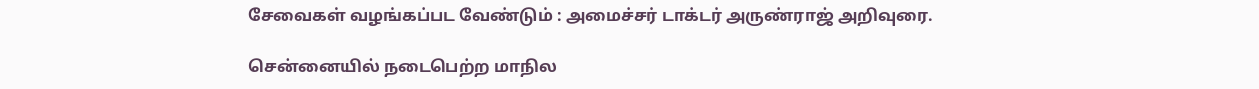சேவைகள் வழங்கப்பட வேண்டும் : அமைச்சர் டாக்டர் அருண்ராஜ் அறிவுரை.

சென்னையில் நடைபெற்ற மாநில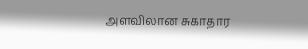அளவிலான சுகாதார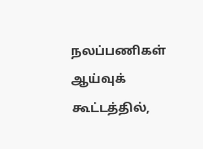நலப்பணிகள் ஆய்வுக் கூட்டத்தில்,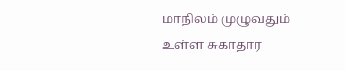மாநிலம் முழுவதும் உள்ள சுகாதார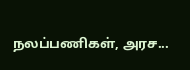நலப்பணிகள், அரச...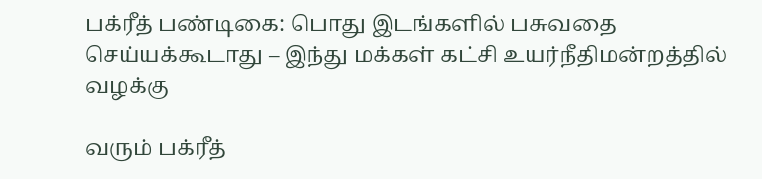பக்ரீத் பண்டிகை: பொது இடங்களில் பசுவதை செய்யக்கூடாது – இந்து மக்கள் கட்சி உயர்நீதிமன்றத்தில் வழக்கு

வரும் பக்ரீத்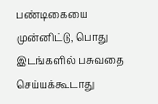பண்டிகையை முன்னிட்டு, பொது இடங்களில் பசுவதை செய்யக்கூடாது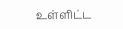உள்ளிட்ட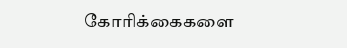கோரிக்கைகளை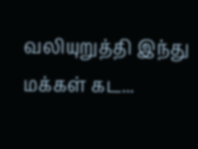வலியுறுத்தி இந்து மக்கள் கட...